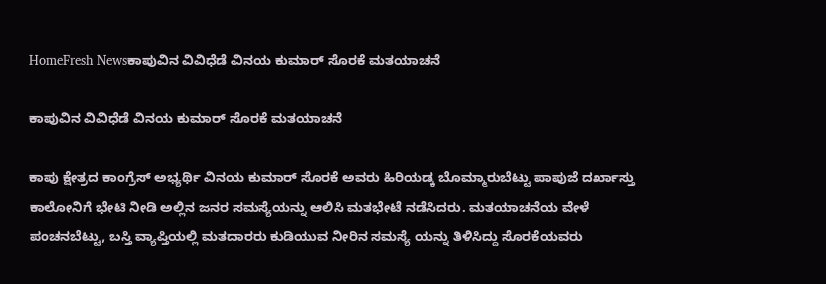HomeFresh Newsಕಾಪುವಿನ ವಿವಿಧೆಡೆ ವಿನಯ ಕುಮಾರ್ ಸೊರಕೆ ಮತಯಾಚನೆ

ಕಾಪುವಿನ ವಿವಿಧೆಡೆ ವಿನಯ ಕುಮಾರ್ ಸೊರಕೆ ಮತಯಾಚನೆ

ಕಾಪು ಕ್ಷೇತ್ರದ ಕಾಂಗ್ರೆಸ್ ಅಭ್ಯರ್ಥಿ ವಿನಯ ಕುಮಾರ್ ಸೊರಕೆ ಅವರು ಹಿರಿಯಡ್ಕ ಬೊಮ್ಮಾರುಬೆಟ್ಟು ಪಾಪುಜೆ ದರ್ಖಾಸ್ತು ಕಾಲೋನಿಗೆ ಭೇಟಿ ನೀಡಿ ಅಲ್ಲಿನ ಜನರ ಸಮಸ್ಯೆಯನ್ನು ಆಲಿಸಿ ಮತಭೇಟೆ ನಡೆಸಿದರು. ಮತಯಾಚನೆಯ ವೇಳೆ ಪಂಚನಬೆಟ್ಟು, ಬಸ್ತಿ ವ್ಯಾಪ್ತಿಯಲ್ಲಿ ಮತದಾರರು ಕುಡಿಯುವ ನೀರಿನ ಸಮಸ್ಯೆ ಯನ್ನು ತಿಳಿಸಿದ್ದು ಸೊರಕೆಯವರು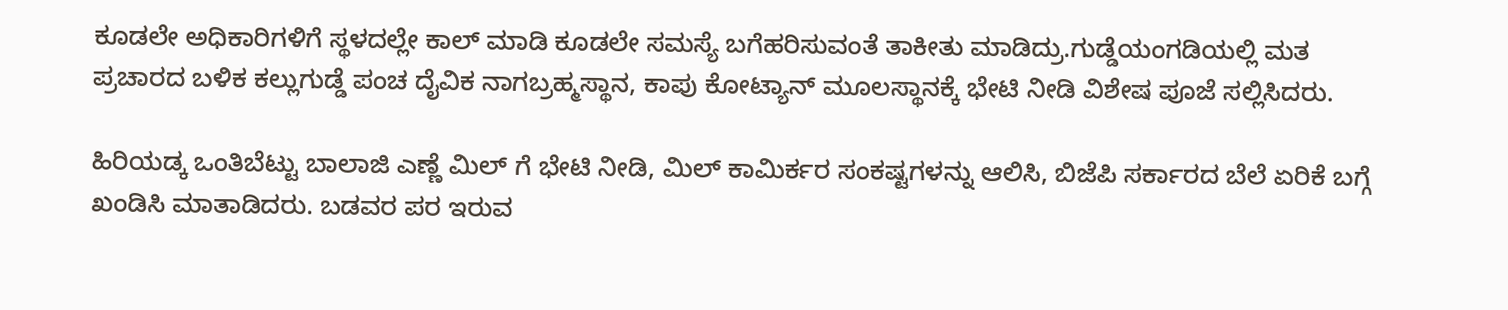ಕೂಡಲೇ ಅಧಿಕಾರಿಗಳಿಗೆ ಸ್ಥಳದಲ್ಲೇ ಕಾಲ್ ಮಾಡಿ ಕೂಡಲೇ ಸಮಸ್ಯೆ ಬಗೆಹರಿಸುವಂತೆ ತಾಕೀತು ಮಾಡಿದ್ರು.ಗುಡ್ಡೆಯಂಗಡಿಯಲ್ಲಿ ಮತ ಪ್ರಚಾರದ ಬಳಿಕ ಕಲ್ಲುಗುಡ್ಡೆ ಪಂಚ ದೈವಿಕ ನಾಗಬ್ರಹ್ಮಸ್ಥಾನ, ಕಾಪು ಕೋಟ್ಯಾನ್ ಮೂಲಸ್ಥಾನಕ್ಕೆ ಭೇಟಿ ನೀಡಿ ವಿಶೇಷ ಪೂಜೆ ಸಲ್ಲಿಸಿದರು.

ಹಿರಿಯಡ್ಕ ಒಂತಿಬೆಟ್ಟು ಬಾಲಾಜಿ ಎಣ್ಣೆ ಮಿಲ್ ಗೆ ಭೇಟಿ ನೀಡಿ, ಮಿಲ್ ಕಾಮಿರ್ಕರ ಸಂಕಷ್ಟಗಳನ್ನು ಆಲಿಸಿ, ಬಿಜೆಪಿ ಸರ್ಕಾರದ ಬೆಲೆ ಏರಿಕೆ ಬಗ್ಗೆ ಖಂಡಿಸಿ ಮಾತಾಡಿದರು. ಬಡವರ ಪರ ಇರುವ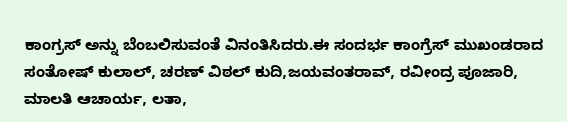ಕಾಂಗ್ರಸ್ ಅನ್ನು ಬೆಂಬಲಿಸುವಂತೆ ವಿನಂತಿಸಿದರು.ಈ ಸಂದರ್ಭ ಕಾಂಗ್ರೆಸ್ ಮುಖಂಡರಾದ ಸಂತೋಷ್ ಕುಲಾಲ್, ಚರಣ್ ವಿಠಲ್ ಕುದಿ,ಜಯವಂತರಾವ್, ರವೀಂದ್ರ ಪೂಜಾರಿ, ಮಾಲತಿ ಆಚಾರ್ಯ, ಲತಾ,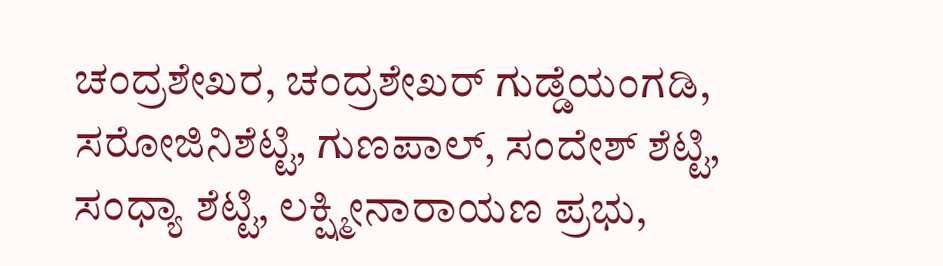ಚಂದ್ರಶೇಖರ, ಚಂದ್ರಶೇಖರ್ ಗುಡ್ಡೆಯಂಗಡಿ, ಸರೋಜಿನಿಶೆಟ್ಟಿ, ಗುಣಪಾಲ್, ಸಂದೇಶ್ ಶೆಟ್ಟಿ, ಸಂಧ್ಯಾ ಶೆಟ್ಟಿ, ಲಕ್ಷ್ಮೀನಾರಾಯಣ ಪ್ರಭು,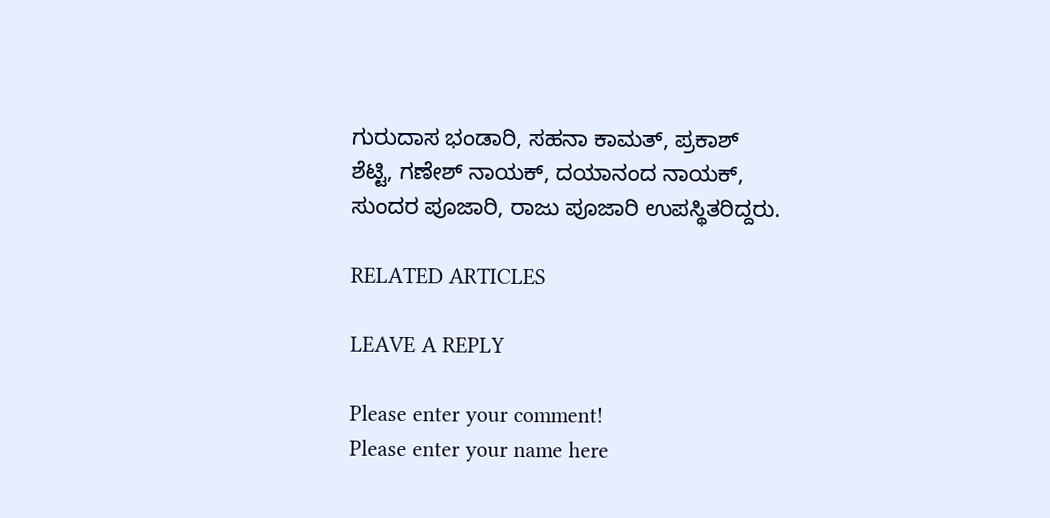ಗುರುದಾಸ ಭಂಡಾರಿ, ಸಹನಾ ಕಾಮತ್, ಪ್ರಕಾಶ್ ಶೆಟ್ಟಿ, ಗಣೇಶ್ ನಾಯಕ್, ದಯಾನಂದ ನಾಯಕ್, ಸುಂದರ ಪೂಜಾರಿ, ರಾಜು ಪೂಜಾರಿ ಉಪಸ್ಥಿತರಿದ್ದರು.

RELATED ARTICLES

LEAVE A REPLY

Please enter your comment!
Please enter your name here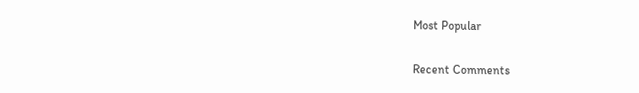Most Popular

Recent Comments